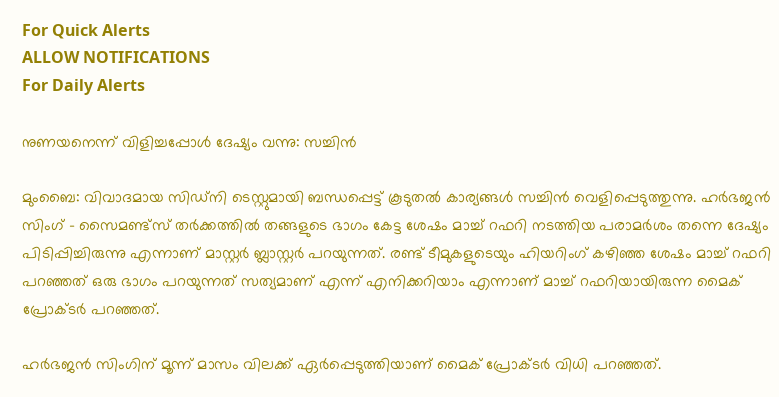For Quick Alerts
ALLOW NOTIFICATIONS
For Daily Alerts

നുണയനെന്ന് വിളിച്ചപ്പോള്‍ ദേഷ്യം വന്നു: സച്ചിന്‍

മുംബൈ: വിവാദമായ സിഡ്‌നി ടെസ്റ്റുമായി ബന്ധപ്പെട്ട് കൂടുതല്‍ കാര്യങ്ങള്‍ സച്ചിന്‍ വെളിപ്പെടുത്തുന്നു. ഹര്‍ഭജന്‍ സിംഗ് - സൈമണ്ട്‌സ് തര്‍ക്കത്തില്‍ തങ്ങളുടെ ഭാഗം കേട്ട ശേഷം മാച്ച് റഫറി നടത്തിയ പരാമര്‍ശം തന്നെ ദേഷ്യം പിടിപ്പിച്ചിരുന്നു എന്നാണ് മാസ്റ്റര്‍ ബ്ലാസ്റ്റര്‍ പറയുന്നത്. രണ്ട് ടീമുകളുടെയും ഹിയറിംഗ് കഴിഞ്ഞ ശേഷം മാച്ച് റഫറി പറഞ്ഞത് ഒരു ഭാഗം പറയുന്നത് സത്യമാണ് എന്ന് എനിക്കറിയാം എന്നാണ് മാച്ച് റഫറിയായിരുന്ന മൈക് പ്രോക്ടര്‍ പറഞ്ഞത്.

ഹര്‍ഭജന്‍ സിംഗിന് മൂന്ന് മാസം വിലക്ക് ഏര്‍പ്പെടുത്തിയാണ് മൈക് പ്രോക്ടര്‍ വിധി പറഞ്ഞത്.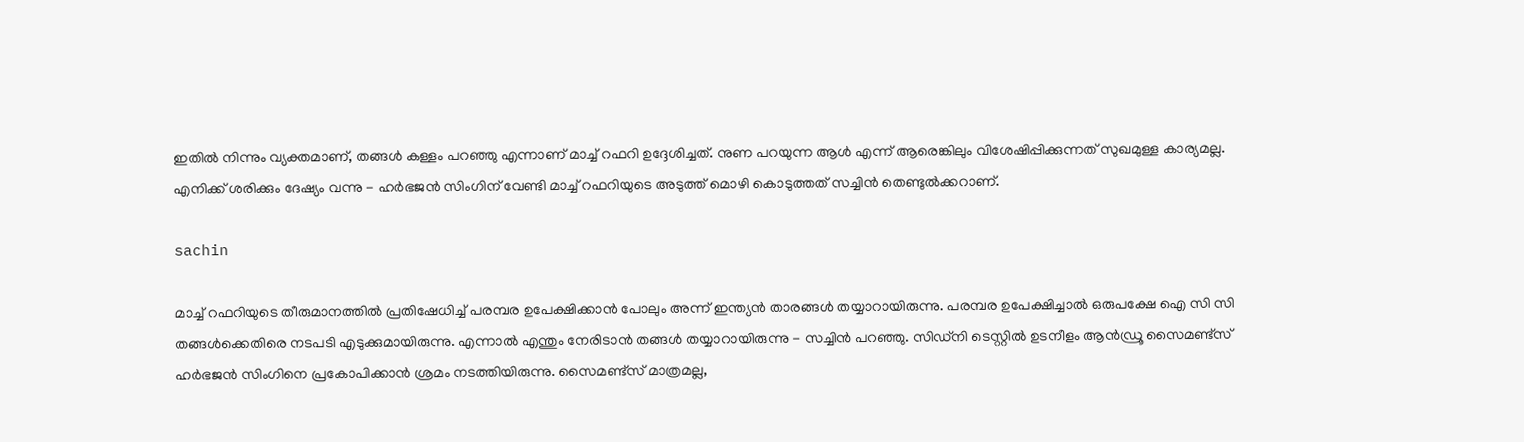ഇതില്‍ നിന്നും വ്യക്തമാണ്, തങ്ങള്‍ കള്ളം പറഞ്ഞു എന്നാണ് മാച്ച് റഫറി ഉദ്ദേശിച്ചത്. നുണ പറയുന്ന ആള്‍ എന്ന് ആരെങ്കിലും വിശേഷിപ്പിക്കുന്നത് സുഖമുള്ള കാര്യമല്ല. എനിക്ക് ശരിക്കും ദേഷ്യം വന്നു - ഹര്‍ഭജന്‍ സിംഗിന് വേണ്ടി മാച്ച് റഫറിയുടെ അടുത്ത് മൊഴി കൊടുത്തത് സച്ചിന്‍ തെണ്ടുല്‍ക്കറാണ്.

sachin

മാച്ച് റഫറിയുടെ തീരുമാനത്തില്‍ പ്രതിഷേധിച്ച് പരമ്പര ഉപേക്ഷിക്കാന്‍ പോലും അന്ന് ഇന്ത്യന്‍ താരങ്ങള്‍ തയ്യാറായിരുന്നു. പരമ്പര ഉപേക്ഷിച്ചാല്‍ ഒരുപക്ഷേ ഐ സി സി തങ്ങള്‍ക്കെതിരെ നടപടി എടുക്കുമായിരുന്നു. എന്നാല്‍ എന്തും നേരിടാന്‍ തങ്ങള്‍ തയ്യാറായിരുന്നു - സച്ചിന്‍ പറഞ്ഞു. സിഡ്‌നി ടെസ്റ്റില്‍ ഉടനീളം ആന്‍ഡ്രൂ സൈമണ്ട്‌സ് ഹര്‍ഭജന്‍ സിംഗിനെ പ്രകോപിക്കാന്‍ ശ്രമം നടത്തിയിരുന്നു. സൈമണ്ട്‌സ് മാത്രമല്ല,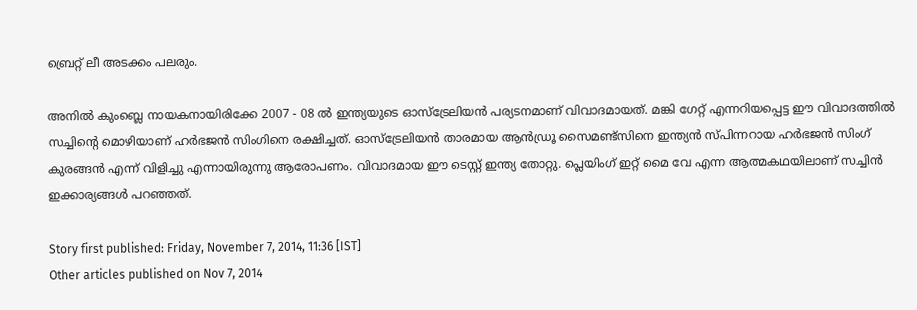ബ്രെറ്റ് ലീ അടക്കം പലരും.

അനില്‍ കുംബ്ലെ നായകനായിരിക്കേ 2007 - 08 ല്‍ ഇന്ത്യയുടെ ഓസ്‌ട്രേലിയന്‍ പര്യടനമാണ് വിവാദമായത്. മങ്കി ഗേറ്റ് എന്നറിയപ്പെട്ട ഈ വിവാദത്തില്‍ സച്ചിന്റെ മൊഴിയാണ് ഹര്‍ഭജന്‍ സിംഗിനെ രക്ഷിച്ചത്. ഓസ്‌ട്രേലിയന്‍ താരമായ ആന്‍ഡ്രൂ സൈമണ്ട്‌സിനെ ഇന്ത്യന്‍ സ്പിന്നറായ ഹര്‍ഭജന്‍ സിംഗ് കുരങ്ങന്‍ എന്ന് വിളിച്ചു എന്നായിരുന്നു ആരോപണം. വിവാദമായ ഈ ടെസ്റ്റ് ഇന്ത്യ തോറ്റു. പ്ലെയിംഗ് ഇറ്റ് മൈ വേ എന്ന ആത്മകഥയിലാണ് സച്ചിന്‍ ഇക്കാര്യങ്ങള്‍ പറഞ്ഞത്.

Story first published: Friday, November 7, 2014, 11:36 [IST]
Other articles published on Nov 7, 2014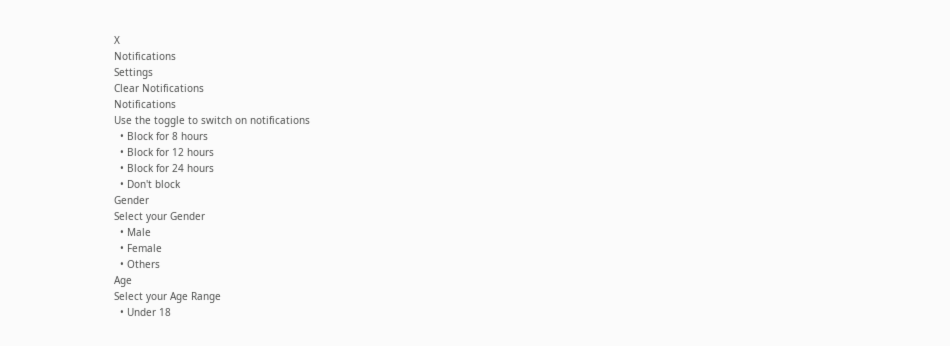X
Notifications
Settings
Clear Notifications
Notifications
Use the toggle to switch on notifications
  • Block for 8 hours
  • Block for 12 hours
  • Block for 24 hours
  • Don't block
Gender
Select your Gender
  • Male
  • Female
  • Others
Age
Select your Age Range
  • Under 18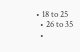• 18 to 25
  • 26 to 35
  •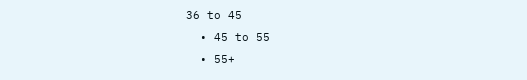36 to 45
  • 45 to 55
  • 55+